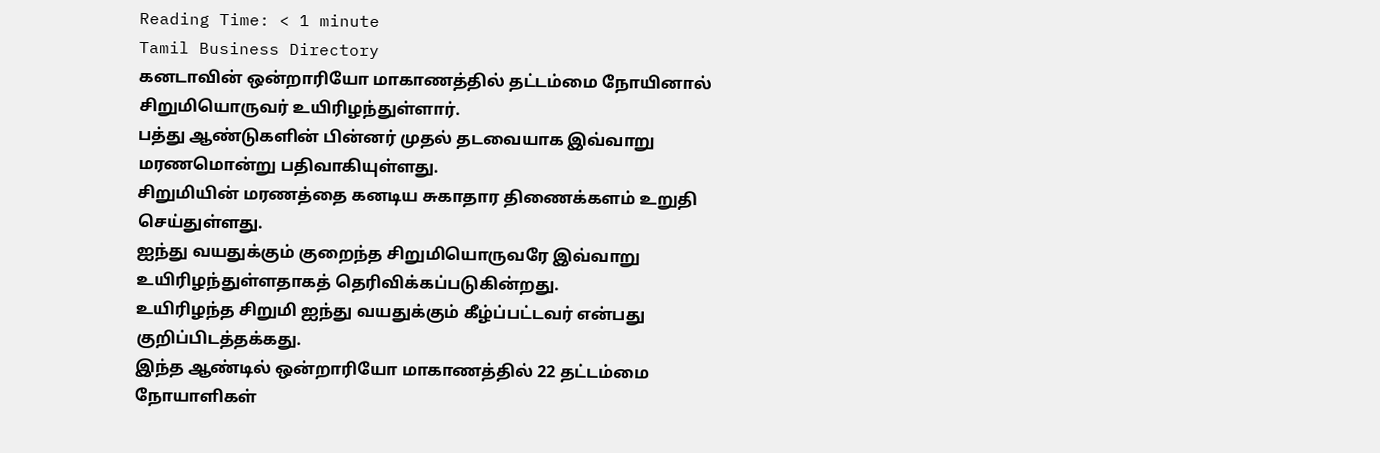Reading Time: < 1 minute
Tamil Business Directory
கனடாவின் ஒன்றாரியோ மாகாணத்தில் தட்டம்மை நோயினால் சிறுமியொருவர் உயிரிழந்துள்ளார்.
பத்து ஆண்டுகளின் பின்னர் முதல் தடவையாக இவ்வாறு மரணமொன்று பதிவாகியுள்ளது.
சிறுமியின் மரணத்தை கனடிய சுகாதார திணைக்களம் உறுதி செய்துள்ளது.
ஐந்து வயதுக்கும் குறைந்த சிறுமியொருவரே இவ்வாறு உயிரிழந்துள்ளதாகத் தெரிவிக்கப்படுகின்றது.
உயிரிழந்த சிறுமி ஐந்து வயதுக்கும் கீழ்ப்பட்டவர் என்பது குறிப்பிடத்தக்கது.
இந்த ஆண்டில் ஒன்றாரியோ மாகாணத்தில் 22 தட்டம்மை நோயாளிகள்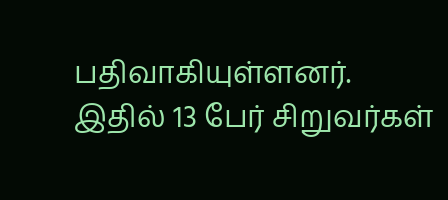பதிவாகியுள்ளனர்.
இதில் 13 பேர் சிறுவர்கள்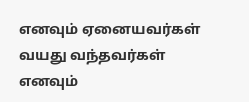எனவும் ஏனையவர்கள் வயது வந்தவர்கள் எனவும்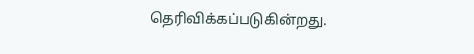தெரிவிக்கப்படுகின்றது.